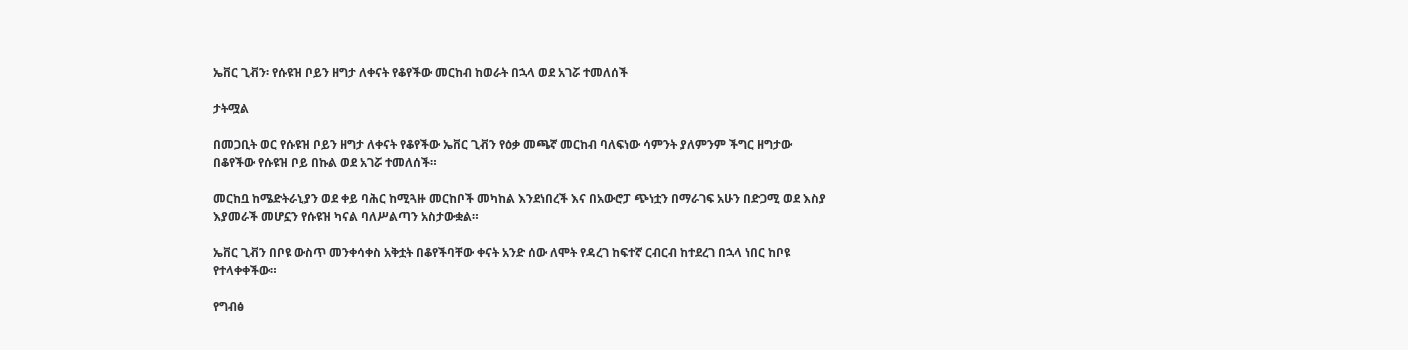ኤቨር ጊቭን፡ የሱዩዝ ቦይን ዘግታ ለቀናት የቆየችው መርከብ ከወራት በኋላ ወደ አገሯ ተመለሰች

ታትሟል

በመጋቢት ወር የሱዩዝ ቦይን ዘግታ ለቀናት የቆየችው ኤቨር ጊቭን የዕቃ መጫኛ መርከብ ባለፍነው ሳምንት ያለምንም ችግር ዘግታው በቆየችው የሱዩዝ ቦይ በኩል ወደ አገሯ ተመለሰች።

መርከቧ ከሜድትራኒያን ወደ ቀይ ባሕር ከሚጓዙ መርከቦች መካከል እንደነበረች እና በአውሮፓ ጭነቷን በማራገፍ አሁን በድጋሚ ወደ እስያ እያመራች መሆኗን የሱዩዝ ካናል ባለሥልጣን አስታውቋል።

ኤቨር ጊቭን በቦዩ ውስጥ መንቀሳቀስ አቅቷት በቆየችባቸው ቀናት አንድ ሰው ለሞት የዳረገ ከፍተኛ ርብርብ ከተደረገ በኋላ ነበር ከቦዩ የተላቀቀችው።

የግብፅ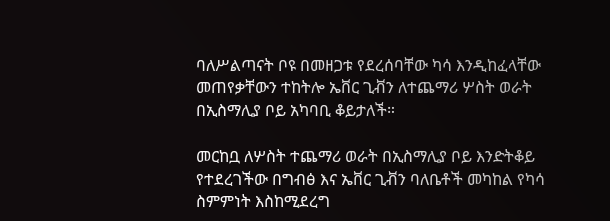ባለሥልጣናት ቦዩ በመዘጋቱ የደረሰባቸው ካሳ እንዲከፈላቸው መጠየቃቸውን ተከትሎ ኤቨር ጊቭን ለተጨማሪ ሦስት ወራት በኢስማሊያ ቦይ አካባቢ ቆይታለች።

መርከቧ ለሦስት ተጨማሪ ወራት በኢስማሊያ ቦይ እንድትቆይ የተደረገችው በግብፅ እና ኤቨር ጊቭን ባለቤቶች መካከል የካሳ ስምምነት እስከሚደረግ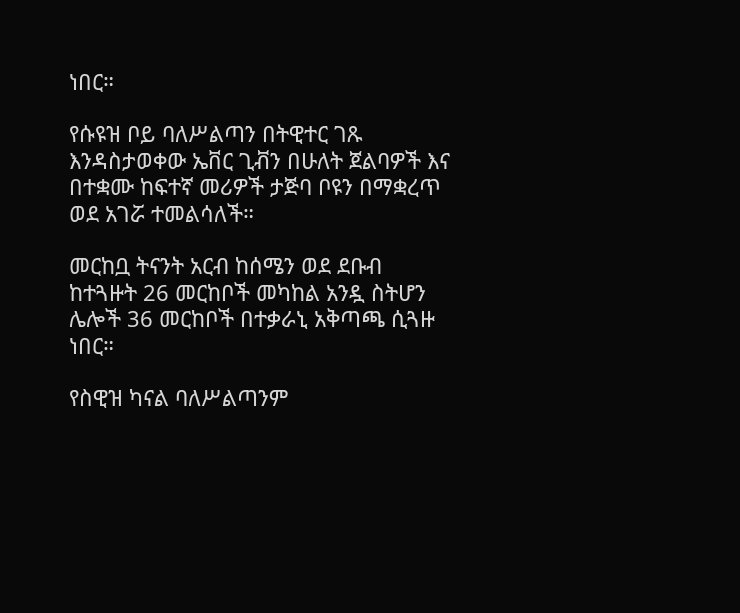ነበር።

የሱዩዝ ቦይ ባለሥልጣን በትዊተር ገጹ እንዳስታወቀው ኤቨር ጊቭን በሁለት ጀልባዎች እና በተቋሙ ከፍተኛ መሪዎች ታጅባ ቦዩን በማቋረጥ ወደ አገሯ ተመልሳለች።

መርከቧ ትናንት አርብ ከሰሜን ወደ ደቡብ ከተጓዙት 26 መርከቦች መካከል አንዷ ስትሆን ሌሎች 36 መርከቦች በተቃራኒ አቅጣጫ ሲጓዙ ነበር።

የስዊዝ ካናል ባለሥልጣንም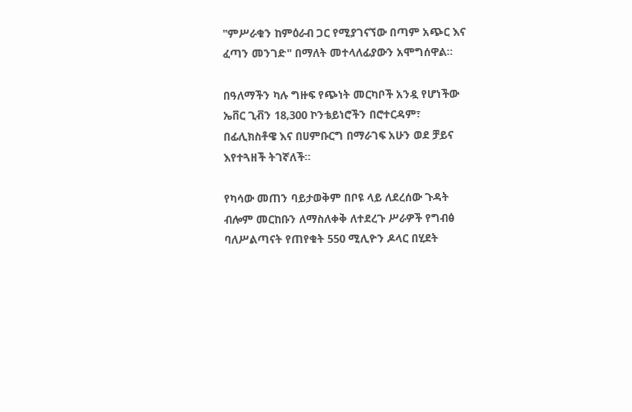"ምሥራቁን ከምዕራብ ጋር የሚያገናኘው በጣም አጭር እና ፈጣን መንገድ" በማለት መተላለፊያውን አሞግሰዋል።

በዓለማችን ካሉ ግዙፍ የጭነት መርካቦች አንዷ የሆነችው ኤቨር ጊቭን 18,300 ኮንቴይነሮችን በሮተርዳም፣ በፊሊክስቶዌ እና በሀምቡርግ በማራገፍ አሁን ወደ ቻይና እየተጓዘች ትገኛለች።

የካሳው መጠን ባይታወቅም በቦዩ ላይ ለደረሰው ጉዳት ብሎም መርከቡን ለማስለቀቅ ለተደረጉ ሥራዎች የግብፅ ባለሥልጣናት የጠየቁት 550 ሚሊዮን ዶላር በሂደት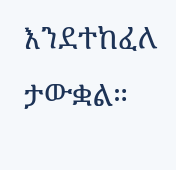እንደተከፈለ ታውቋል።